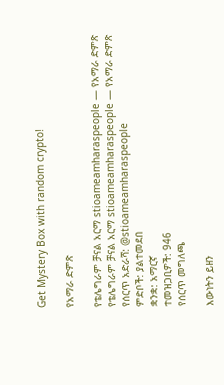Get Mystery Box with random crypto!

የአማራ ድምጽ

የቴሌግራም ቻናል አርማ stioameamharaspeople — የአማራ ድምጽ
የቴሌግራም ቻናል አርማ stioameamharaspeople — የአማራ ድምጽ
የሰርጥ አድራሻ: @stioameamharaspeople
ምድቦች: ያልተመደበ
ቋንቋ: አማርኛ
ተመዝጋቢዎች: 946
የሰርጥ መግለጫ

እውነትን ይዘን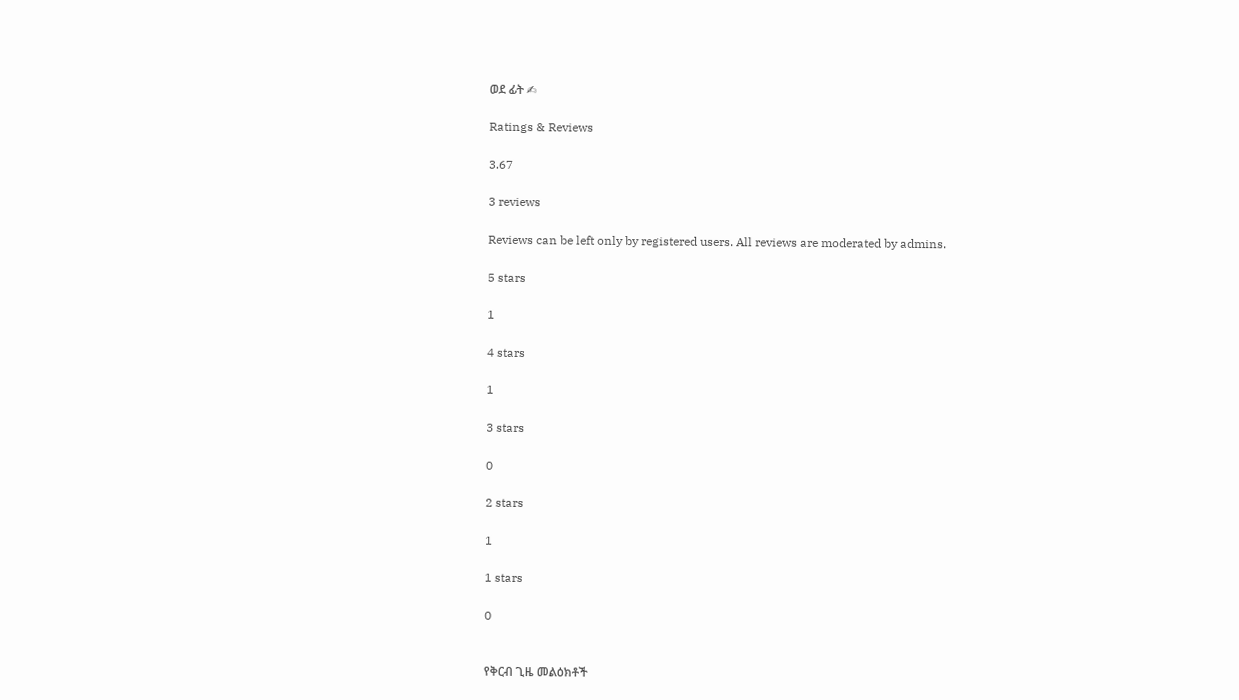ወደ ፊት ✍

Ratings & Reviews

3.67

3 reviews

Reviews can be left only by registered users. All reviews are moderated by admins.

5 stars

1

4 stars

1

3 stars

0

2 stars

1

1 stars

0


የቅርብ ጊዜ መልዕክቶች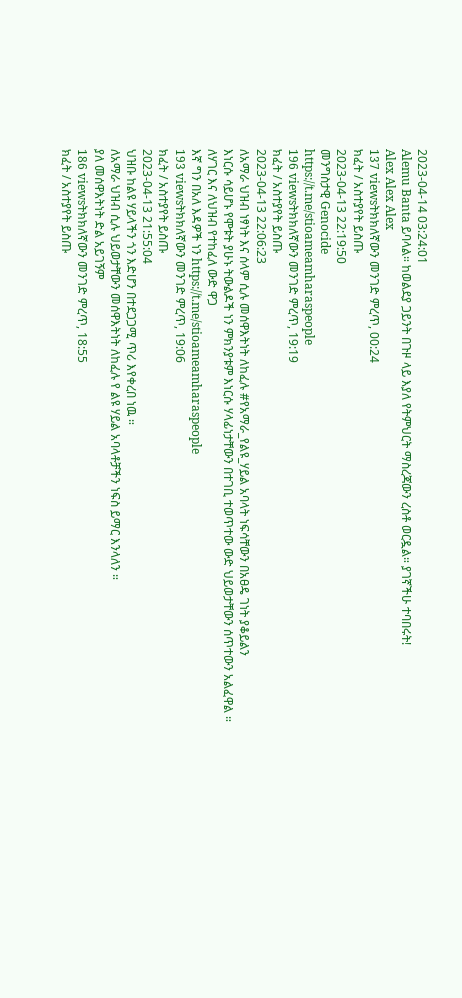2023-04-14 03:24:01
Alemu Banta ይባላል። ከወልደያ ጋይንት በጉዞ ላይ እያለ የትምህርት ማስረጃውን ረስቶ ወርዷል። ያገኛችሁ ተባበሩት!
Alex Alex Alex
137 viewsትክክለኛውን መንገድ ምረጥ, 00:24
ክፈት / አስተያየት ይስጡ
2023-04-13 22:19:50
መንግስታዊ Genocide
https://t.me/stioameamharaspeople
196 viewsትክክለኛውን መንገድ ምረጥ, 19:19
ክፈት / አስተያየት ይስጡ
2023-04-13 22:06:23
ለአማራ ህዝብ ነፃነት እና ሰላም ሲሉ መሰዋእትነት ለከፈሉ #የአማራ_የልዩ_ሃይል አባላት ነፍሳቸውን በአፀዴ ገነት ያቆይልን
እነርሱ ሳይሆኑ የሞቱት ያሁኑ ትውልዶች ነን ምክንያቱም እነርሱ ሃላፊነታቸውን በተገቢ ተወጥተው ውድ ህይወታቸውን ሰጥተውን አልፈዋል ።
ለሃገር እና ለህዝብ የተከፈለ ውድ ዋጋ
እኛ ግን በአለ እዳዎች ነን https://t.me/stioameamharaspeople
193 viewsትክክለኛውን መንገድ ምረጥ, 19:06
ክፈት / አስተያየት ይስጡ
2023-04-13 21:55:04
ህዝቡ ከልዩ ሃይላችን ጎን እድሆን በተደጋጋሚ ጥሪ እየቀረበ ነዉ ።
ለአማራ ህዝብ ሲሉ ህይወታቸውን መሰዋእትነት ለከፈሉ የ ልዩ ሃይል አባላቶቻችን ነፍስ ይማር እንላለን ።
ያለ መሰዋእትነት ድል አይገኝም
186 viewsትክክለኛውን መንገድ ምረጥ, 18:55
ክፈት / አስተያየት ይስጡ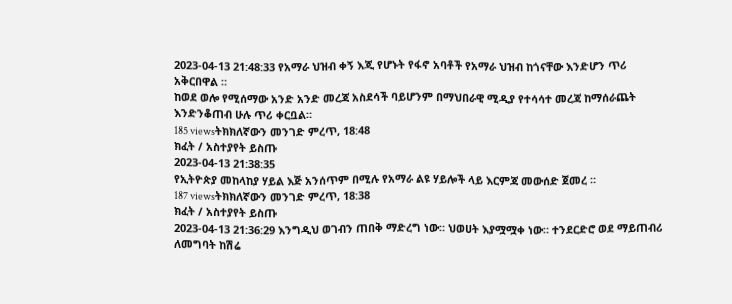2023-04-13 21:48:33 የአማራ ህዝብ ቀኝ እጂ የሆኑት የፋኖ አባቶች የአማራ ህዝብ ከጎናቸው እንድሆን ጥሪ አቅርበዋል ።
ከወደ ወሎ የሚሰማው አንድ አንድ መረጃ አስደሳች ባይሆንም በማህበራዊ ሚዲያ የተሳሳተ መረጃ ከማሰራጨት እንድንቆጠብ ሁሉ ጥሪ ቀርቧል።
185 viewsትክክለኛውን መንገድ ምረጥ, 18:48
ክፈት / አስተያየት ይስጡ
2023-04-13 21:38:35
የኢትዮጵያ መከላከያ ሃይል እጅ አንሰጥም በሚሉ የአማራ ልዩ ሃይሎች ላይ እርምጃ መውሰድ ጀመረ ።
187 viewsትክክለኛውን መንገድ ምረጥ, 18:38
ክፈት / አስተያየት ይስጡ
2023-04-13 21:36:29 እንግዲህ ወገብን ጠበቅ ማድረግ ነው። ህወሀት እያሟሟቀ ነው። ተንደርድሮ ወደ ማይጠብሪ ለመግባት ከሽሬ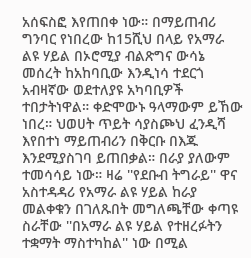አሰፍስፎ እየጠበቀ ነው። በማይጠብሪ ግንባር የነበረው ከ15ሺህ በላይ የአማራ ልዩ ሃይል በኦሮሚያ ብልጽግና ውሳኔ መሰረት ከአከባቢው እንዲነሳ ተደርጎ አብዛኛው ወደተለያዩ አካባቢዎች ተበታትነዋል። ቀድሞውኑ ዓላማውም ይኸው ነበረ። ህወሀት ጥይት ሳያስጮህ ፈንዲሻ እየበተነ ማይጠብሪን በቅርቡ በእጁ እንደሚያስገባ ይጠበቃል። በራያ ያለውም ተመሳሳይ ነው። ዛሬ ''የደቡብ ትግራይ'' ዋና አስተዳዳሪ የአማራ ልዩ ሃይል ከራያ መልቀቁን በገለጹበት መግለጫቸው ቀጣዩ ስራቸው ''በአማራ ልዩ ሃይል የተዘረፉትን ተቋማት ማስተካከል'' ነው በሚል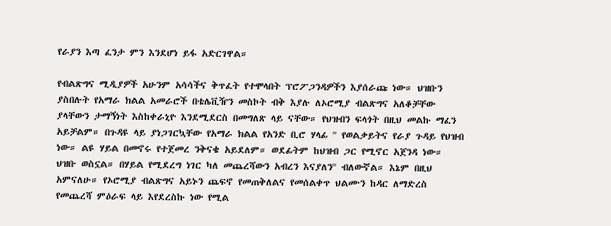የራያን እጣ ፈንታ ምን እንደሆነ ይፋ አድርገዋል።

የብልጽግና ሚዲያዎች አሁንም አሳሳችና ቅጥፈት የተሞላበት ፕሮፖጋንዳዎችን እያሰራጩ ነው። ህዝቡን ያስበሉት የአማራ ክልል አመራሮች በቴሌቪዥን መስኮት ብቅ እያሉ ለኦሮሚያ ብልጽግና አለቆቻቸው ያላቸውን ታማኝነት እስከቀራኒዮ እንደሚደርስ በመግለጽ ላይ ናቸው። የህዝብን ፍላጎት በዚህ መልኩ ማፈን አይቻልም። በጉዳዩ ላይ ያነጋገርኳቸው የአማራ ክልል የአንድ ቢሮ ሃላፊ '' የወልቃይትና የራያ ጉዳይ የህዝብ ነው። ልዩ ሃይል በመኖሩ የተጀመረ ንቅናቄ አይደለም። ወደፊትም ከህዝብ ጋር የሚኖር አጀንዳ ነው። ህዝቡ ወስኗል። በሃይል የሚደረግ ነገር ካለ መጨረሻውን አብረን እናያለን'' ብለውኛል። እኔም በዚህ አምናለሁ። የኦሮሚያ ብልጽግና አይኑን ጨፍኖ የመጠቅለልና የመሰልቀጥ ህልሙን ከዳር ለማድረስ የመጨረሻ ምዕራፍ ላይ እየደረስኩ ነው የሚል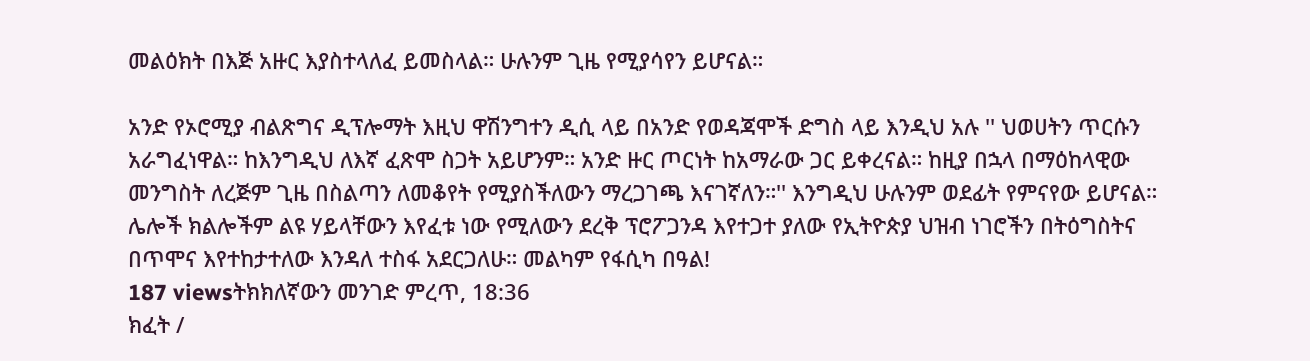መልዕክት በእጅ አዙር እያስተላለፈ ይመስላል። ሁሉንም ጊዜ የሚያሳየን ይሆናል።

አንድ የኦሮሚያ ብልጽግና ዲፕሎማት እዚህ ዋሽንግተን ዲሲ ላይ በአንድ የወዳጃሞች ድግስ ላይ እንዲህ አሉ '' ህወሀትን ጥርሱን አራግፈነዋል። ከእንግዲህ ለእኛ ፈጽሞ ስጋት አይሆንም። አንድ ዙር ጦርነት ከአማራው ጋር ይቀረናል። ከዚያ በኋላ በማዕከላዊው መንግስት ለረጅም ጊዜ በስልጣን ለመቆየት የሚያስችለውን ማረጋገጫ እናገኛለን።'' እንግዲህ ሁሉንም ወደፊት የምናየው ይሆናል። ሌሎች ክልሎችም ልዩ ሃይላቸውን እየፈቱ ነው የሚለውን ደረቅ ፕሮፖጋንዳ እየተጋተ ያለው የኢትዮጵያ ህዝብ ነገሮችን በትዕግስትና በጥሞና እየተከታተለው እንዳለ ተስፋ አደርጋለሁ። መልካም የፋሲካ በዓል!
187 viewsትክክለኛውን መንገድ ምረጥ, 18:36
ክፈት /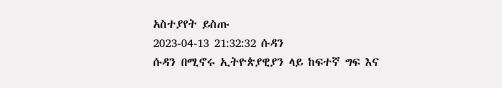አስተያየት ይስጡ
2023-04-13 21:32:32 ሱዳን
ሱዳን በሚኖሩ ኢትዮጵያዊያን ላይ ከፍተኛ ግፍ እና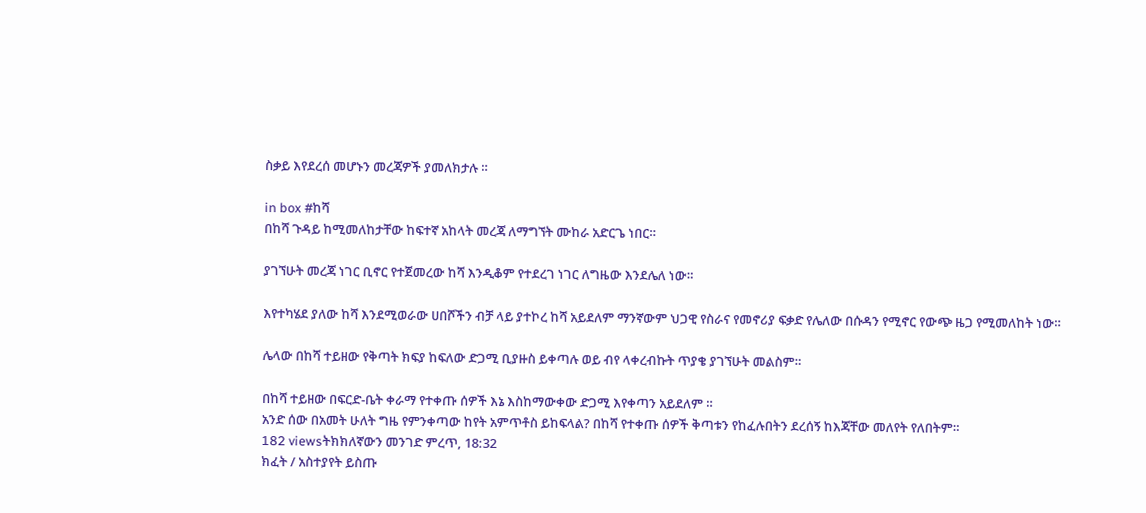ስቃይ እየደረሰ መሆኑን መረጃዎች ያመለክታሉ ።

in box #ከሻ
በከሻ ጉዳይ ከሚመለከታቸው ከፍተኛ አከላት መረጃ ለማግኘት ሙከራ አድርጌ ነበር።

ያገኘሁት መረጃ ነገር ቢኖር የተጀመረው ከሻ እንዲቆም የተደረገ ነገር ለግዜው እንደሌለ ነው።

እየተካሄደ ያለው ከሻ እንደሚወራው ሀበሾችን ብቻ ላይ ያተኮረ ከሻ አይደለም ማንኛውም ህጋዊ የስራና የመኖሪያ ፍቃድ የሌለው በሱዳን የሚኖር የውጭ ዜጋ የሚመለከት ነው።

ሌላው በከሻ ተይዘው የቅጣት ክፍያ ከፍለው ድጋሚ ቢያዙስ ይቀጣሉ ወይ ብየ ላቀረብኩት ጥያቄ ያገኘሁት መልስም።

በከሻ ተይዘው በፍርድ-ቤት ቀራማ የተቀጡ ሰዎች እኔ እስከማውቀው ድጋሚ እየቀጣን አይደለም ።
አንድ ሰው በአመት ሁለት ግዜ የምንቀጣው ከየት አምጥቶስ ይከፍላል? በከሻ የተቀጡ ሰዎች ቅጣቱን የከፈሉበትን ደረሰኝ ከእጃቸው መለየት የለበትም።
182 viewsትክክለኛውን መንገድ ምረጥ, 18:32
ክፈት / አስተያየት ይስጡ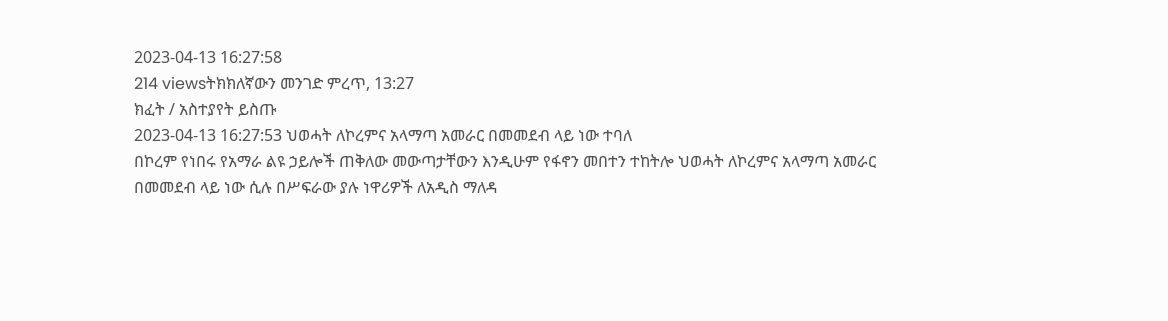2023-04-13 16:27:58
214 viewsትክክለኛውን መንገድ ምረጥ, 13:27
ክፈት / አስተያየት ይስጡ
2023-04-13 16:27:53 ህወሓት ለኮረምና አላማጣ አመራር በመመደብ ላይ ነው ተባለ
በኮረም የነበሩ የአማራ ልዩ ኃይሎች ጠቅለው መውጣታቸውን እንዲሁም የፋኖን መበተን ተከትሎ ህወሓት ለኮረምና አላማጣ አመራር በመመደብ ላይ ነው ሲሉ በሥፍራው ያሉ ነዋሪዎች ለአዲስ ማለዳ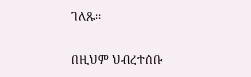ገለጹ፡፡

በዚህም ህብረተሰቡ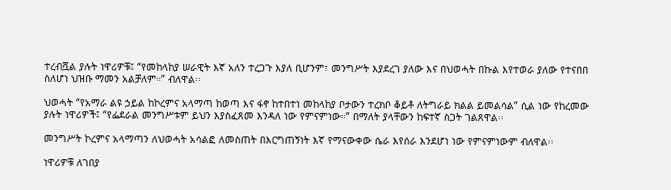ተረብሿል ያሉት ነዋሪዎቹ፤ “የመከላከያ ሠራዊት እኛ አለን ተረጋጉ እያለ ቢሆንም፣ መንግሥት እያደረገ ያለው እና በህወሓት በኩል እየተወራ ያለው የተናበበ ስለሆነ ህዝቡ ማመን አልቻለም።” ብለዋል፡፡

ህወሓት “የአማራ ልዩ ኃይል ከኮረምና አላማጣ ከወጣ እና ፋኖ ከተበተነ መከላከያ ቦታውን ተረክቦ ቆይቶ ለትግራይ ክልል ይመልሳል” ሲል ነው የከረመው ያሉት ነዋሪዎች፤ “የፌደራል መንግሥቱም ይህን እያስፈጸመ እንዳለ ነው የምናምነው።” በማለት ያላቸውን ከፍተኛ ስጋት ገልጸዋል፡፡

መንግሥት ኮረምና አላማጣን ለህወሓት አሳልፎ ለመስጠት በእርግጠኝነት እኛ የማናውቀው ሴራ እየሰራ እንደሆነ ነው የምናምነውም ብለዋል፡፡

ነዋሪዎቹ ለገበያ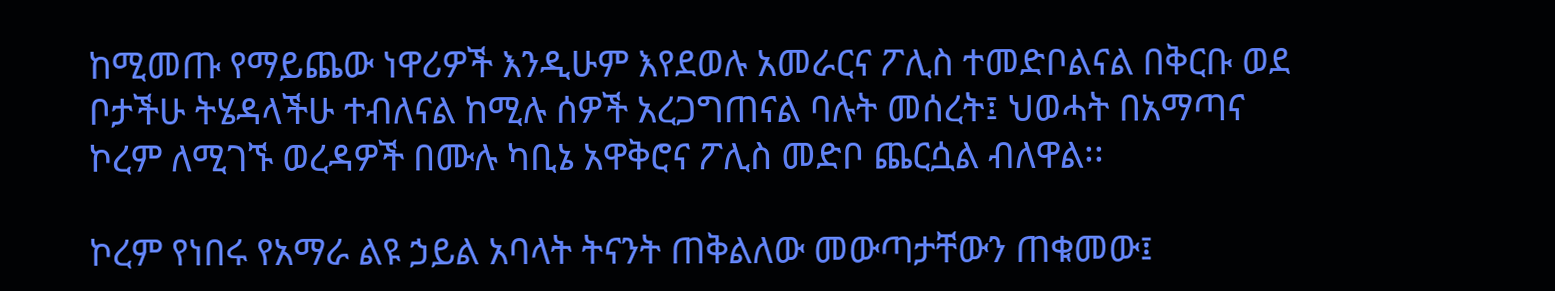ከሚመጡ የማይጨው ነዋሪዎች እንዲሁም እየደወሉ አመራርና ፖሊስ ተመድቦልናል በቅርቡ ወደ ቦታችሁ ትሄዳላችሁ ተብለናል ከሚሉ ሰዎች አረጋግጠናል ባሉት መሰረት፤ ህወሓት በአማጣና ኮረም ለሚገኙ ወረዳዎች በሙሉ ካቢኔ አዋቅሮና ፖሊስ መድቦ ጨርሷል ብለዋል፡፡

ኮረም የነበሩ የአማራ ልዩ ኃይል አባላት ትናንት ጠቅልለው መውጣታቸውን ጠቁመው፤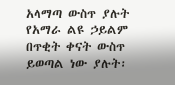አላማጣ ውስጥ ያሉት የአማራ ልዩ ኃይልም በጥቂት ቀናት ውስጥ ይወጣል ነው ያሉት፡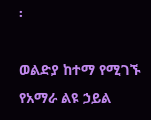፡

ወልድያ ከተማ የሚገኙ የአማራ ልዩ ኃይል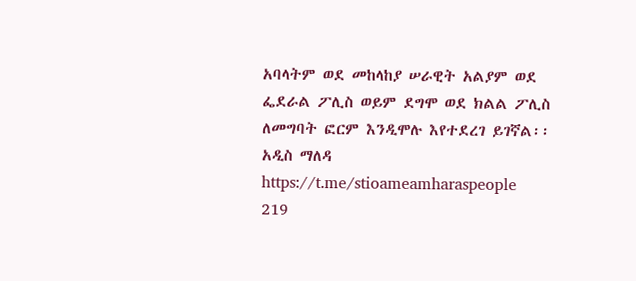አባላትም ወደ መከላከያ ሠራዊት አልያም ወደ ፌደራል ፖሊስ ወይም ደግሞ ወደ ክልል ፖሊስ ለመግባት ፎርም እንዲሞሉ እየተደረገ ይገኛል፡፡
አዲስ ማለዳ https://t.me/stioameamharaspeople
219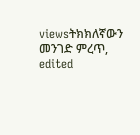viewsትክክለኛውን መንገድ ምረጥ, edited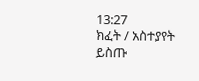13:27
ክፈት / አስተያየት ይስጡ